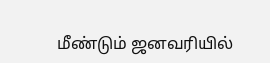மீண்டும் ஜனவரியில்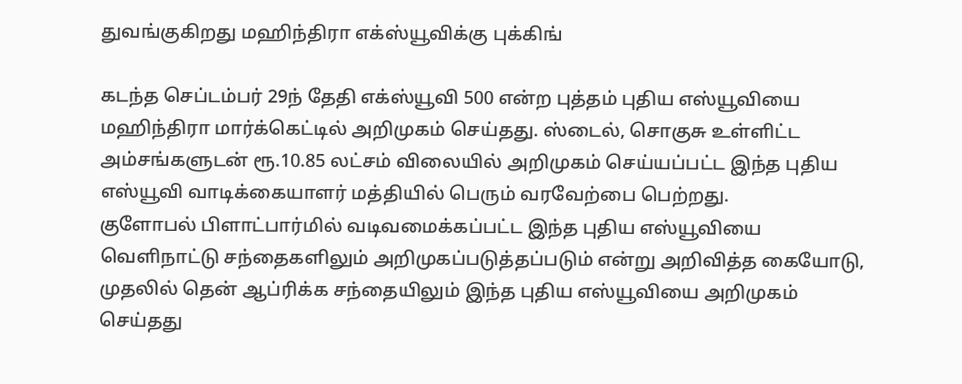துவங்குகிறது மஹிந்திரா எக்ஸ்யூவிக்கு புக்கிங்

கடந்த செப்டம்பர் 29ந் தேதி எக்ஸ்யூவி 500 என்ற புத்தம் புதிய எஸ்யூவியை மஹிந்திரா மார்க்கெட்டில் அறிமுகம் செய்தது. ஸ்டைல், சொகுசு உள்ளிட்ட அம்சங்களுடன் ரூ.10.85 லட்சம் விலையில் அறிமுகம் செய்யப்பட்ட இந்த புதிய எஸ்யூவி வாடிக்கையாளர் மத்தியில் பெரும் வரவேற்பை பெற்றது.
குளோபல் பிளாட்பார்மில் வடிவமைக்கப்பட்ட இந்த புதிய எஸ்யூவியை வெளிநாட்டு சந்தைகளிலும் அறிமுகப்படுத்தப்படும் என்று அறிவித்த கையோடு, முதலில் தென் ஆப்ரிக்க சந்தையிலும் இந்த புதிய எஸ்யூவியை அறிமுகம் செய்தது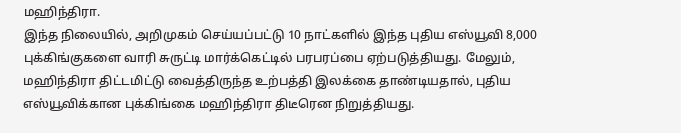மஹிந்திரா.
இந்த நிலையில், அறிமுகம் செய்யப்பட்டு 10 நாட்களில் இந்த புதிய எஸ்யூவி 8,000 புக்கிங்குகளை வாரி சுருட்டி மார்க்கெட்டில் பரபரப்பை ஏற்படுத்தியது. மேலும், மஹிந்திரா திட்டமிட்டு வைத்திருந்த உற்பத்தி இலக்கை தாண்டியதால், புதிய எஸ்யூவிக்கான புக்கிங்கை மஹிந்திரா திடீரென நிறுத்தியது.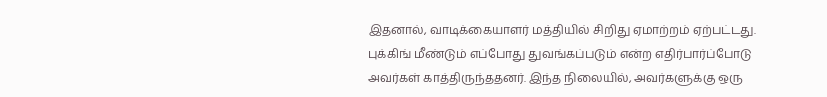இதனால், வாடிக்கையாளர் மத்தியில் சிறிது ஏமாற்றம் ஏற்பட்டது. புக்கிங் மீண்டும் எப்போது துவங்கப்படும் என்ற எதிர்பார்ப்போடு அவர்கள் காத்திருந்ததனர். இந்த நிலையில், அவர்களுக்கு ஒரு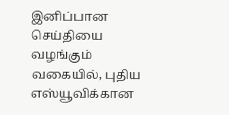இனிப்பான செய்தியை வழங்கும் வகையில், புதிய எஸ்யூவிக்கான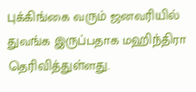புக்கிங்கை வரும் ஜனவரியில் துவங்க இருப்பதாக மஹிந்திரா தெரிவித்துள்ளது.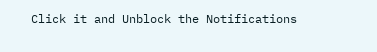Click it and Unblock the Notifications